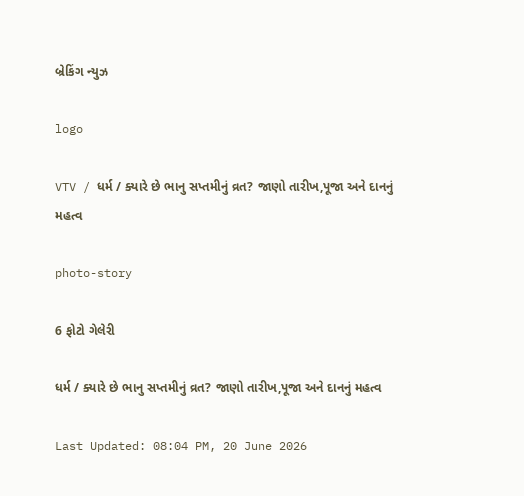બ્રેકિંગ ન્યુઝ

logo

VTV / ધર્મ / ક્યારે છે ભાનુ સપ્તમીનું વ્રત? જાણો તારીખ,પૂજા અને દાનનું મહત્વ

photo-story

6 ફોટો ગેલેરી

ધર્મ / ક્યારે છે ભાનુ સપ્તમીનું વ્રત? જાણો તારીખ,પૂજા અને દાનનું મહત્વ

Last Updated: 08:04 PM, 20 June 2026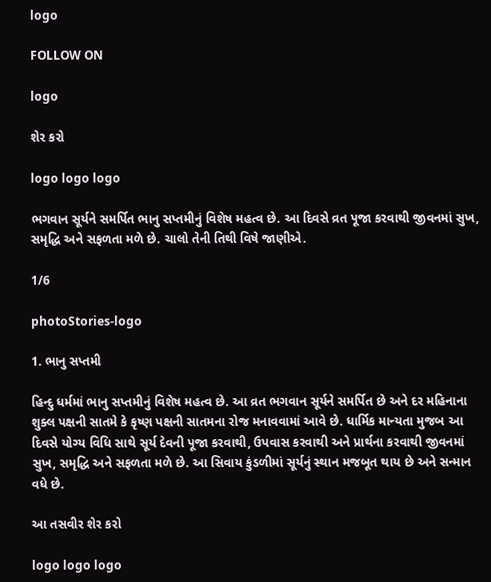logo

FOLLOW ON

logo

શેર કરો

logo logo logo

ભગવાન સૂર્યને સમર્પિત ભાનુ સપ્તમીનું વિશેષ મહત્વ છે. આ દિવસે વ્રત પૂજા કરવાથી જીવનમાં સુખ, સમૃદ્ધિ અને સફળતા મળે છે. ચાલો તેની તિથી વિષે જાણીએ.

1/6

photoStories-logo

1. ભાનુ સપ્તમી

હિન્દુ ધર્મમાં ભાનુ સપ્તમીનું વિશેષ મહત્વ છે. આ વ્રત ભગવાન સૂર્યને સમર્પિત છે અને દર મહિનાના શુક્લ પક્ષની સાતમે કે કૃષ્ણ પક્ષની સાતમના રોજ મનાવવામાં આવે છે. ધાર્મિક માન્યતા મુજબ આ દિવસે યોગ્ય વિધિ સાથે સૂર્ય દેવની પૂજા કરવાથી, ઉપવાસ કરવાથી અને પ્રાર્થના કરવાથી જીવનમાં સુખ, સમૃદ્ધિ અને સફળતા મળે છે. આ સિવાય કુંડળીમાં સૂર્યનું સ્થાન મજબૂત થાય છે અને સન્માન વધે છે.

આ તસવીર શેર કરો

logo logo logo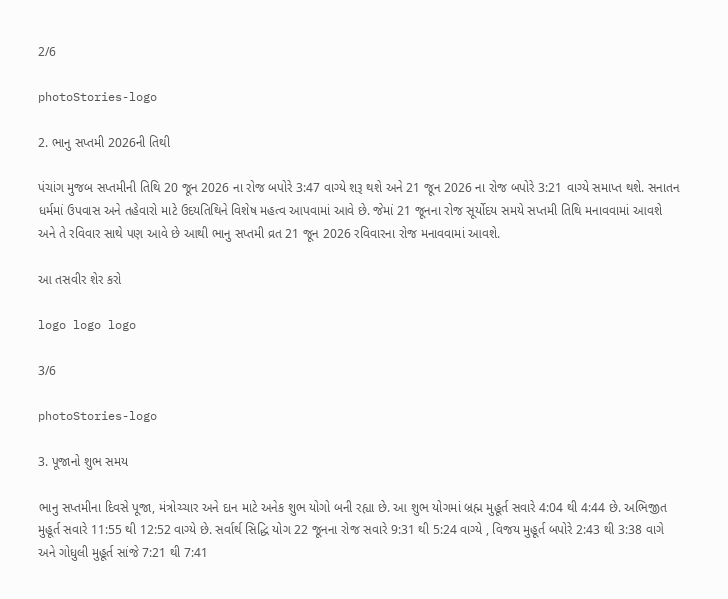2/6

photoStories-logo

2. ભાનુ સપ્તમી 2026ની તિથી

પંચાંગ મુજબ સપ્તમીની તિથિ 20 જૂન 2026 ના રોજ બપોરે 3:47 વાગ્યે શરૂ થશે અને 21 જૂન 2026 ના રોજ બપોરે 3:21 વાગ્યે સમાપ્ત થશે. સનાતન ધર્મમાં ઉપવાસ અને તહેવારો માટે ઉદયતિથિને વિશેષ મહત્વ આપવામાં આવે છે. જેમાં 21 જૂનના રોજ સૂર્યોદય સમયે સપ્તમી તિથિ મનાવવામાં આવશે અને તે રવિવાર સાથે પણ આવે છે આથી ભાનુ સપ્તમી વ્રત 21 જૂન 2026 રવિવારના રોજ મનાવવામાં આવશે.

આ તસવીર શેર કરો

logo logo logo

3/6

photoStories-logo

3. પૂજાનો શુભ સમય

ભાનુ સપ્તમીના દિવસે પૂજા, મંત્રોચ્ચાર અને દાન માટે અનેક શુભ યોગો બની રહ્યા છે. આ શુભ યોગમાં બ્રહ્મ મુહૂર્ત સવારે 4:04 થી 4:44 છે. અભિજીત મુહૂર્ત સવારે 11:55 થી 12:52 વાગ્યે છે. સર્વાર્થ સિદ્ધિ યોગ 22 જૂનના રોજ સવારે 9:31 થી 5:24 વાગ્યે , વિજય મુહૂર્ત બપોરે 2:43 થી 3:38 વાગે અને ગોધુલી મુહૂર્ત સાંજે 7:21 થી 7:41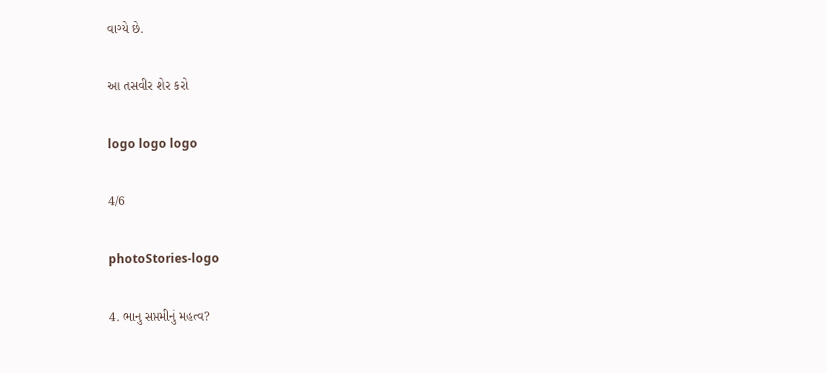વાગ્યે છે.

આ તસવીર શેર કરો

logo logo logo

4/6

photoStories-logo

4. ભાનુ સપ્તમીનું મહત્વ?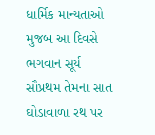ધાર્મિક માન્યતાઓ મુજબ આ દિવસે ભગવાન સૂર્ય સૌપ્રથમ તેમના સાત ઘોડાવાળા રથ પર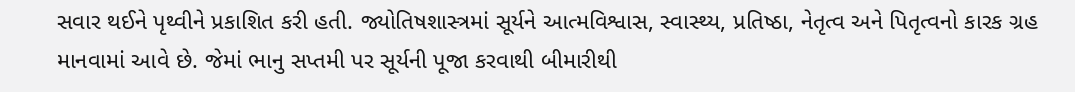સવાર થઈને પૃથ્વીને પ્રકાશિત કરી હતી. જ્યોતિષશાસ્ત્રમાં સૂર્યને આત્મવિશ્વાસ, સ્વાસ્થ્ય, પ્રતિષ્ઠા, નેતૃત્વ અને પિતૃત્વનો કારક ગ્રહ માનવામાં આવે છે. જેમાં ભાનુ સપ્તમી પર સૂર્યની પૂજા કરવાથી બીમારીથી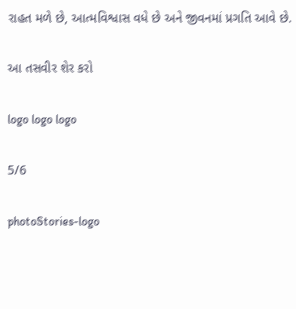રાહત મળે છે, આત્મવિશ્વાસ વધે છે અને જીવનમાં પ્રગતિ આવે છે.

આ તસવીર શેર કરો

logo logo logo

5/6

photoStories-logo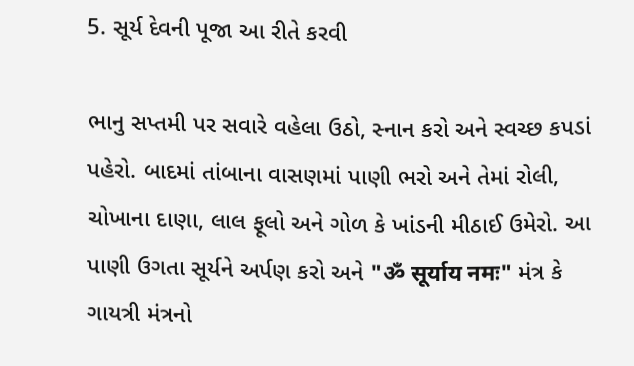5. સૂર્ય દેવની પૂજા આ રીતે કરવી

ભાનુ સપ્તમી પર સવારે વહેલા ઉઠો, સ્નાન કરો અને સ્વચ્છ કપડાં પહેરો. બાદમાં તાંબાના વાસણમાં પાણી ભરો અને તેમાં રોલી, ચોખાના દાણા, લાલ ફૂલો અને ગોળ કે ખાંડની મીઠાઈ ઉમેરો. આ પાણી ઉગતા સૂર્યને અર્પણ કરો અને "ॐ सूर्याय नमः" મંત્ર કે ગાયત્રી મંત્રનો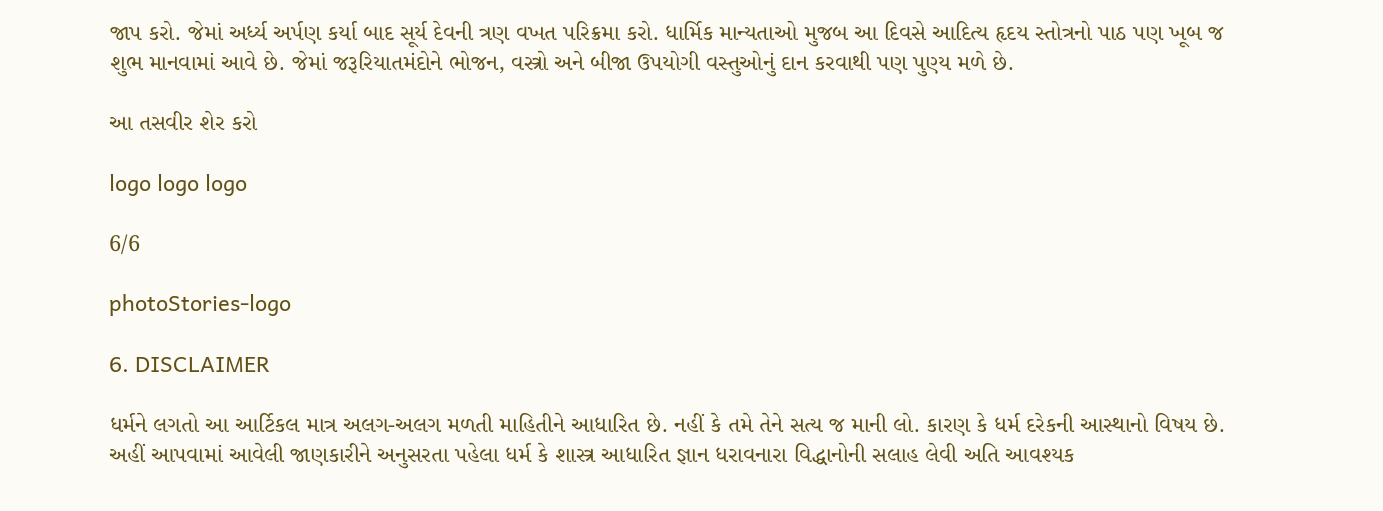જાપ કરો. જેમાં અર્ધ્ય અર્પણ કર્યા બાદ સૂર્ય દેવની ત્રણ વખત પરિક્રમા કરો. ધાર્મિક માન્યતાઓ મુજબ આ દિવસે આદિત્ય હૃદય સ્તોત્રનો પાઠ પણ ખૂબ જ શુભ માનવામાં આવે છે. જેમાં જરૂરિયાતમંદોને ભોજન, વસ્ત્રો અને બીજા ઉપયોગી વસ્તુઓનું દાન કરવાથી પણ પુણ્ય મળે છે.

આ તસવીર શેર કરો

logo logo logo

6/6

photoStories-logo

6. DISCLAIMER

ધર્મને લગતો આ આર્ટિકલ માત્ર અલગ-અલગ મળતી માહિતીને આધારિત છે. નહીં કે તમે તેને સત્ય જ માની લો. કારણ કે ધર્મ દરેકની આસ્થાનો વિષય છે. અહીં આપવામાં આવેલી જાણકારીને અનુસરતા પહેલા ધર્મ કે શાસ્ત્ર આધારિત જ્ઞાન ધરાવનારા વિદ્ધાનોની સલાહ લેવી અતિ આવશ્યક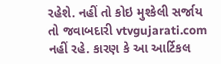રહેશે. નહીં તો કોઇ મુશ્કેલી સર્જાય તો જવાબદારી vtvgujarati.com નહીં રહે. કારણ કે આ આર્ટિકલ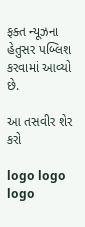ફક્ત ન્યૂઝના હેતુસર પબ્લિશ કરવામાં આવ્યો છે.

આ તસવીર શેર કરો

logo logo logo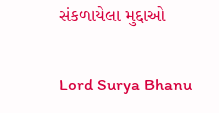સંકળાયેલા મુદ્દાઓ

Lord Surya Bhanu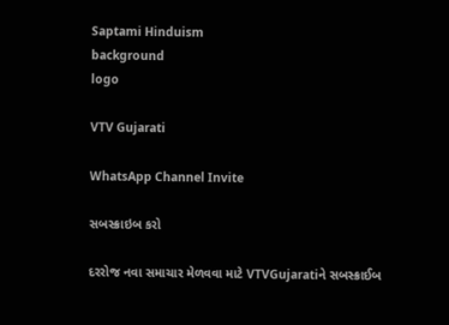Saptami Hinduism
background
logo

VTV Gujarati

WhatsApp Channel Invite

સબસ્ક્રાઇબ કરો

દરરોજ નવા સમાચાર મેળવવા માટે VTVGujaratiને સબસ્ક્રાઈબ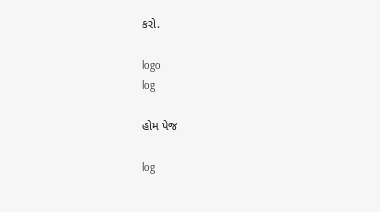કરો.

logo
log

હોમ પેજ

log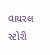વાયરલ સ્ટોરી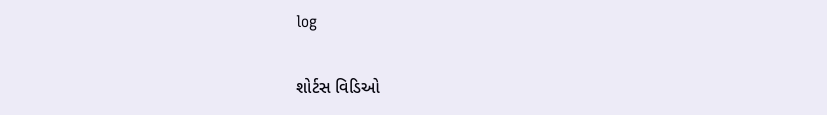log

શોર્ટસ વિડિઓ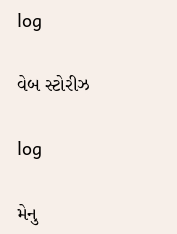log

વેબ સ્ટોરીઝ

log

મેનુ